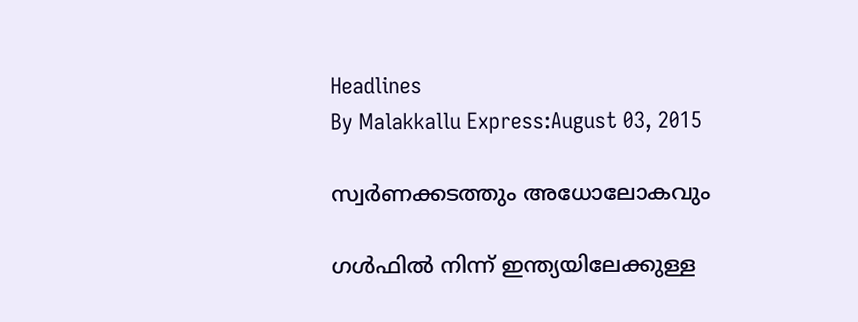Headlines
By Malakkallu Express:August 03, 2015

സ്വര്‍ണക്കടത്തും അധോലോകവും

ഗള്‍ഫില്‍ നിന്ന് ഇന്ത്യയിലേക്കുള്ള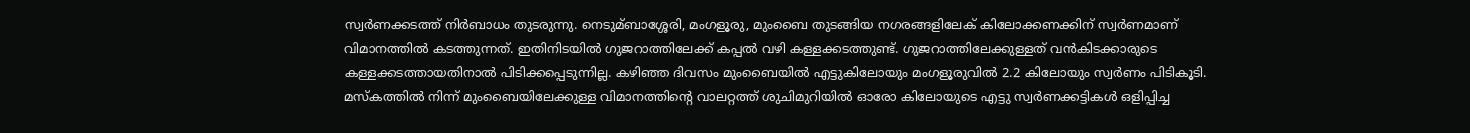സ്വര്‍ണക്കടത്ത് നിര്‍ബാധം തുടരുന്നു. നെടുമ്ബാശ്ശേരി, മംഗളൂരു, മുംബൈ തുടങ്ങിയ നഗരങ്ങളിലേക് കിലോക്കണക്കിന് സ്വര്‍ണമാണ് വിമാനത്തില്‍ കടത്തുന്നത്. ഇതിനിടയില്‍ ഗുജറാത്തിലേക്ക് കപ്പല്‍ വഴി കള്ളക്കടത്തുണ്ട്. ഗുജറാത്തിലേക്കുള്ളത് വന്‍കിടക്കാരുടെ കള്ളക്കടത്തായതിനാല്‍ പിടിക്കപ്പെടുന്നില്ല. കഴിഞ്ഞ ദിവസം മുംബൈയില്‍ എട്ടുകിലോയും മംഗളൂരുവില്‍ 2.2 കിലോയും സ്വര്‍ണം പിടികൂടി. മസ്‌കത്തില്‍ നിന്ന് മുംബൈയിലേക്കുള്ള വിമാനത്തിന്റെ വാലറ്റത്ത് ശുചിമുറിയില്‍ ഓരോ കിലോയുടെ എട്ടു സ്വര്‍ണക്കട്ടികള്‍ ഒളിപ്പിച്ച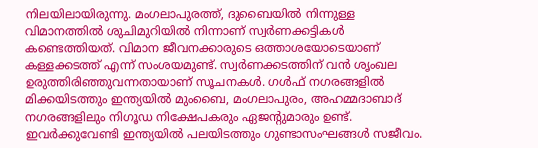നിലയിലായിരുന്നു. മംഗലാപുരത്ത്, ദുബൈയില്‍ നിന്നുള്ള വിമാനത്തില്‍ ശുചിമുറിയില്‍ നിന്നാണ് സ്വര്‍ണക്കട്ടികള്‍ കണ്ടെത്തിയത്. വിമാന ജീവനക്കാരുടെ ഒത്താശയോടെയാണ് കള്ളക്കടത്ത് എന്ന് സംശയമുണ്ട്. സ്വര്‍ണക്കടത്തിന് വന്‍ ശൃംഖല ഉരുത്തിരിഞ്ഞുവന്നതായാണ് സൂചനകള്‍. ഗള്‍ഫ് നഗരങ്ങളില്‍ മിക്കയിടത്തും ഇന്ത്യയില്‍ മുംബൈ, മംഗലാപുരം, അഹമ്മദാബാദ് നഗരങ്ങളിലും നിഗൂഡ നിക്ഷേപകരും ഏജന്റുമാരും ഉണ്ട്. ഇവര്‍ക്കുവേണ്ടി ഇന്ത്യയില്‍ പലയിടത്തും ഗുണ്ടാസംഘങ്ങള്‍ സജീവം.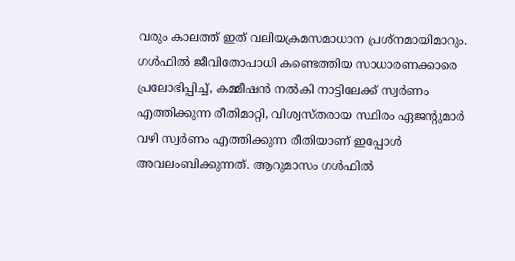വരും കാലത്ത് ഇത് വലിയക്രമസമാധാന പ്രശ്‌നമായിമാറും. ഗള്‍ഫില്‍ ജീവിതോപാധി കണ്ടെത്തിയ സാധാരണക്കാരെ പ്രലോഭിപ്പിച്ച്‌, കമ്മീഷന്‍ നല്‍കി നാട്ടിലേക്ക് സ്വര്‍ണം എത്തിക്കുന്ന രീതിമാറ്റി, വിശ്വസ്തരായ സ്ഥിരം ഏജന്റുമാര്‍ വഴി സ്വര്‍ണം എത്തിക്കുന്ന രീതിയാണ് ഇപ്പോള്‍ അവലംബിക്കുന്നത്. ആറുമാസം ഗള്‍ഫില്‍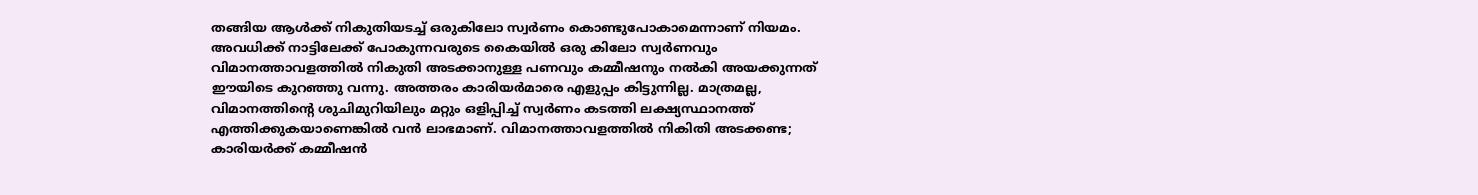തങ്ങിയ ആള്‍ക്ക് നികുതിയടച്ച്‌ ഒരുകിലോ സ്വര്‍ണം കൊണ്ടുപോകാമെന്നാണ് നിയമം. അവധിക്ക് നാട്ടിലേക്ക് പോകുന്നവരുടെ കൈയില്‍ ഒരു കിലോ സ്വര്‍ണവും വിമാനത്താവളത്തില്‍ നികുതി അടക്കാനുള്ള പണവും കമ്മീഷനും നല്‍കി അയക്കുന്നത് ഈയിടെ കുറഞ്ഞു വന്നു. അത്തരം കാരിയര്‍മാരെ എളുപ്പം കിട്ടുന്നില്ല. മാത്രമല്ല, വിമാനത്തിന്റെ ശുചിമുറിയിലും മറ്റും ഒളിപ്പിച്ച്‌ സ്വര്‍ണം കടത്തി ലക്ഷ്യസ്ഥാനത്ത് എത്തിക്കുകയാണെങ്കില്‍ വന്‍ ലാഭമാണ്. വിമാനത്താവളത്തില്‍ നികിതി അടക്കണ്ട; കാരിയര്‍ക്ക് കമ്മീഷന്‍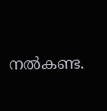നല്‍കണ്ട.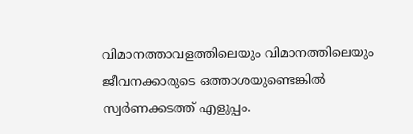വിമാനത്താവളത്തിലെയും വിമാനത്തിലെയും ജീവനക്കാരുടെ ഒത്താശയുണ്ടെങ്കില്‍ സ്വര്‍ണക്കടത്ത് എളുപ്പം.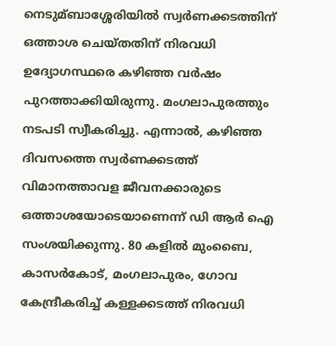നെടുമ്ബാശ്ശേരിയില്‍ സ്വര്‍ണക്കടത്തിന് ഒത്താശ ചെയ്തതിന് നിരവധി ഉദ്യോഗസ്ഥരെ കഴിഞ്ഞ വര്‍ഷം പുറത്താക്കിയിരുന്നു. മംഗലാപുരത്തും നടപടി സ്വീകരിച്ചു. എന്നാല്‍, കഴിഞ്ഞ ദിവസത്തെ സ്വര്‍ണക്കടത്ത് വിമാനത്താവള ജീവനക്കാരുടെ ഒത്താശയോടെയാണെന്ന് ഡി ആര്‍ ഐ സംശയിക്കുന്നു. 80 കളില്‍ മുംബൈ, കാസര്‍കോട്, മംഗലാപുരം, ഗോവ കേന്ദ്രീകരിച്ച്‌ കള്ളക്കടത്ത് നിരവധി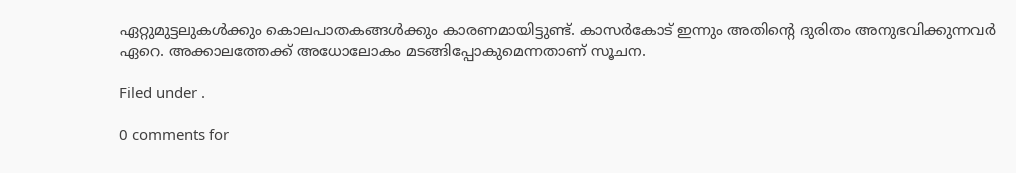ഏറ്റുമുട്ടലുകള്‍ക്കും കൊലപാതകങ്ങള്‍ക്കും കാരണമായിട്ടുണ്ട്. കാസര്‍കോട് ഇന്നും അതിന്റെ ദുരിതം അനുഭവിക്കുന്നവര്‍ ഏറെ. അക്കാലത്തേക്ക് അധോലോകം മടങ്ങിപ്പോകുമെന്നതാണ് സൂചന.

Filed under .

0 comments for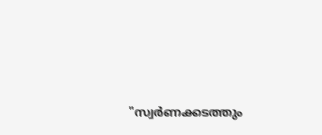"സ്വര്‍ണക്കടത്തും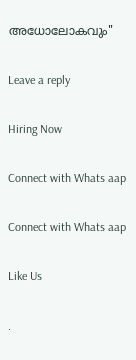അധോലോകവും"

Leave a reply

Hiring Now

Connect with Whats aap

Connect with Whats aap

Like Us

.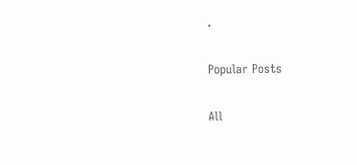.

Popular Posts

All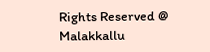Rights Reserved @ Malakkallu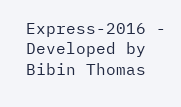Express-2016 - Developed by Bibin Thomas